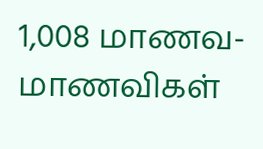1,008 மாணவ-மாணவிகள்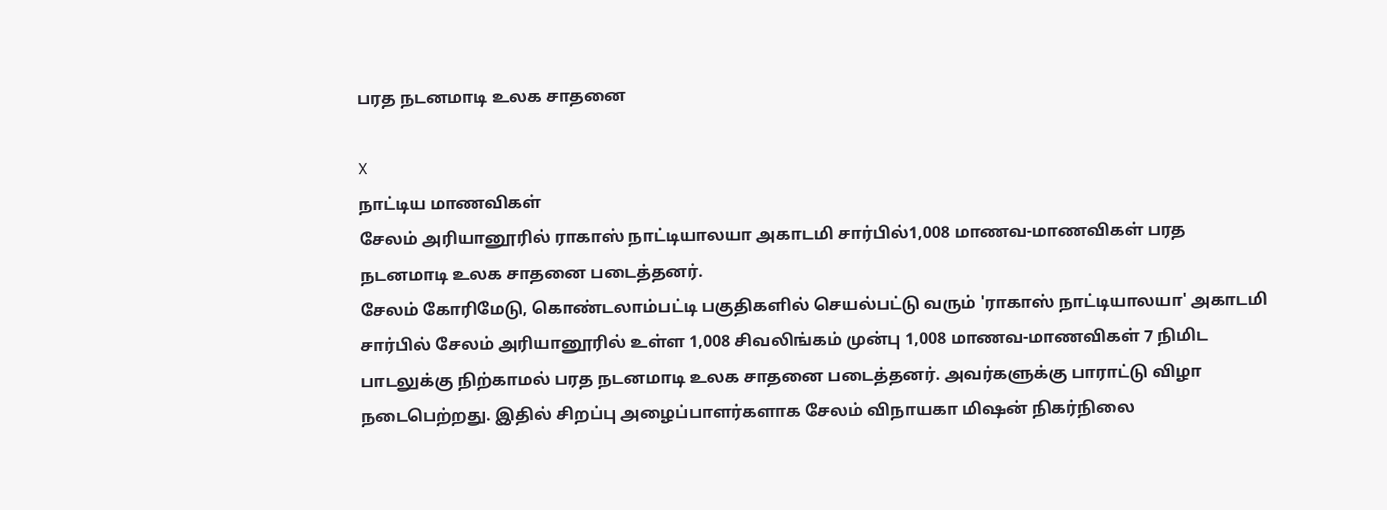பரத நடனமாடி உலக சாதனை

X
நாட்டிய மாணவிகள்
சேலம் அரியானூரில் ராகாஸ் நாட்டியாலயா அகாடமி சார்பில்1,008 மாணவ-மாணவிகள் பரத நடனமாடி உலக சாதனை படைத்தனர்.
சேலம் கோரிமேடு, கொண்டலாம்பட்டி பகுதிகளில் செயல்பட்டு வரும் 'ராகாஸ் நாட்டியாலயா' அகாடமி சார்பில் சேலம் அரியானூரில் உள்ள 1,008 சிவலிங்கம் முன்பு 1,008 மாணவ-மாணவிகள் 7 நிமிட பாடலுக்கு நிற்காமல் பரத நடனமாடி உலக சாதனை படைத்தனர். அவர்களுக்கு பாராட்டு விழா நடைபெற்றது. இதில் சிறப்பு அழைப்பாளர்களாக சேலம் விநாயகா மிஷன் நிகர்நிலை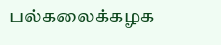பல்கலைக்கழக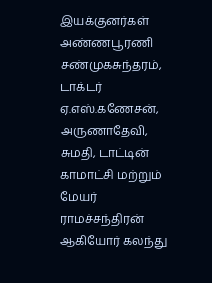இயக்குனர்கள் அண்ணபூரணி சண்முகசுந்தரம், டாக்டர் ஏ.எஸ்.கணேசன், அருணாதேவி, சுமதி, டாட்டின் காமாட்சி மற்றும் மேயர் ராமச்சந்திரன் ஆகியோர் கலந்து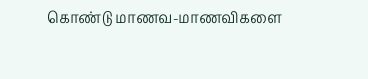கொண்டு மாணவ-மாணவிகளை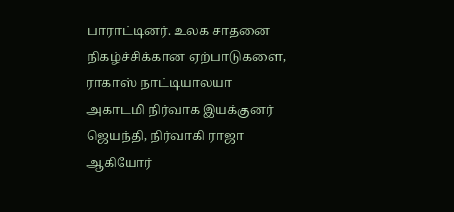பாராட்டினர். உலக சாதனை நிகழ்ச்சிக்கான ஏற்பாடுகளை, ராகாஸ் நாட்டியாலயா அகாடமி நிர்வாக இயக்குனர் ஜெயந்தி, நிர்வாகி ராஜா ஆகியோர்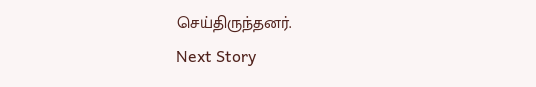செய்திருந்தனர்.
Next Story